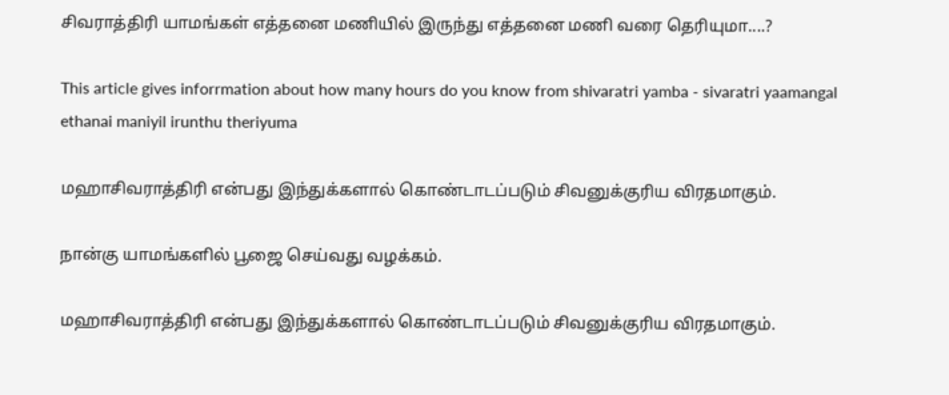சிவராத்திரி யாமங்கள் எத்தனை மணியில் இருந்து எத்தனை மணி வரை தெரியுமா....?

This article gives inforrmation about how many hours do you know from shivaratri yamba - sivaratri yaamangal ethanai maniyil irunthu theriyuma

மஹாசிவராத்திரி என்பது இந்துக்களால் கொண்டாடப்படும் சிவனுக்குரிய விரதமாகும்.

நான்கு யாமங்களில் பூஜை செய்வது வழக்கம்.

மஹாசிவராத்திரி என்பது இந்துக்களால் கொண்டாடப்படும் சிவனுக்குரிய விரதமாகும்.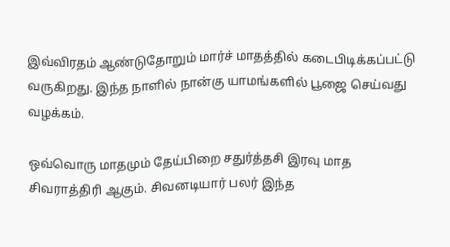இவ்விரதம் ஆண்டுதோறும் மார்ச் மாதத்தில் கடைபிடிக்கப்பட்டு வருகிறது. இந்த நாளில் நான்கு யாமங்களில் பூஜை செய்வது வழக்கம்.

ஒவ்வொரு மாதமும் தேய்பிறை சதுர்த்தசி இரவு மாத சிவராத்திரி ஆகும். சிவனடியார் பலர் இந்த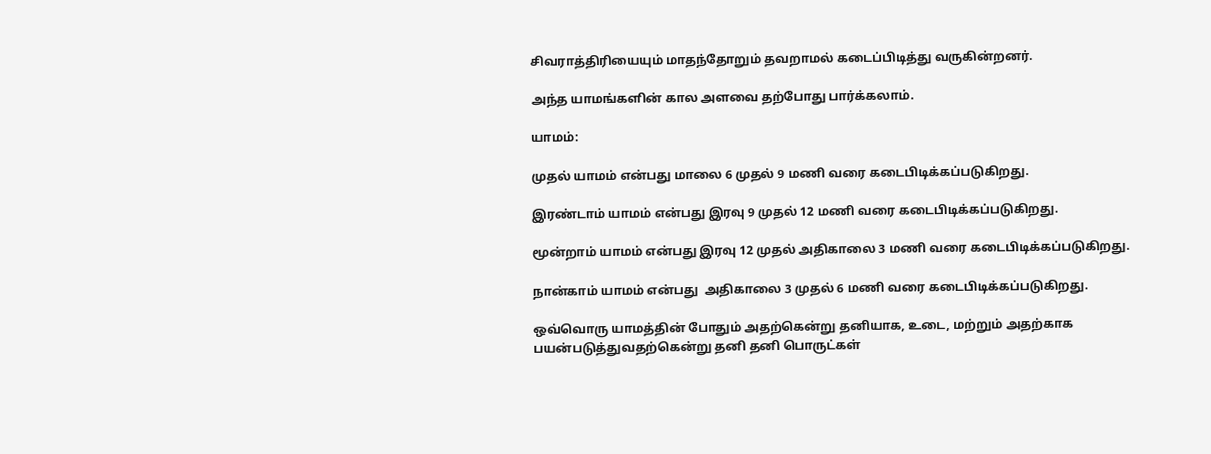சிவராத்திரியையும் மாதந்தோறும் தவறாமல் கடைப்பிடித்து வருகின்றனர்.

அந்த யாமங்களின் கால அளவை தற்போது பார்க்கலாம்.

யாமம்:

முதல் யாமம் என்பது மாலை 6 முதல் 9 மணி வரை கடைபிடிக்கப்படுகிறது.

இரண்டாம் யாமம் என்பது இரவு 9 முதல் 12 மணி வரை கடைபிடிக்கப்படுகிறது.

மூன்றாம் யாமம் என்பது இரவு 12 முதல் அதிகாலை 3 மணி வரை கடைபிடிக்கப்படுகிறது.

நான்காம் யாமம் என்பது  அதிகாலை 3 முதல் 6 மணி வரை கடைபிடிக்கப்படுகிறது.

ஒவ்வொரு யாமத்தின் போதும் அதற்கென்று தனியாக, உடை, மற்றும் அதற்காக பயன்படுத்துவதற்கென்று தனி தனி பொருட்கள்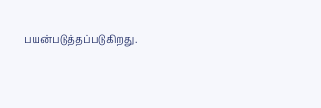பயன்படுத்தப்படுகிறது.